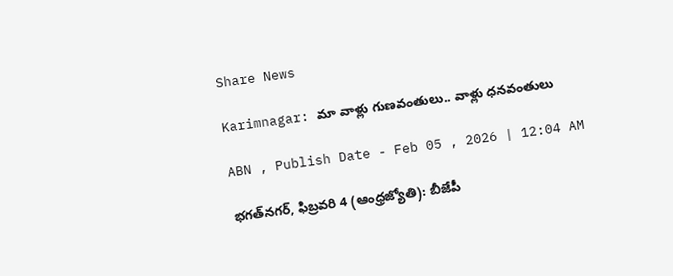Share News

Karimnagar: మా వాళ్లు గుణవంతులు.. వాళ్లు ధనవంతులు

ABN , Publish Date - Feb 05 , 2026 | 12:04 AM

భగత్‌నగర్‌, ఫిబ్రవరి 4 (ఆంధ్రజ్యోతి): బీజేపీ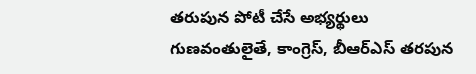తరుపున పోటీ చేసే అభ్యర్థులు గుణవంతులైతే, కాంగ్రెస్‌, బీఆర్‌ఎస్‌ తరపున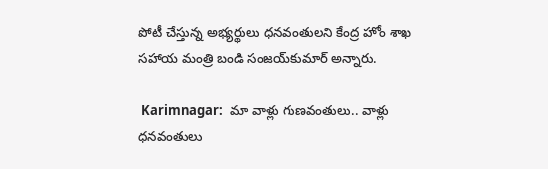పోటీ చేస్తున్న అభ్యర్థులు ధనవంతులని కేంద్ర హోం శాఖ సహాయ మంత్రి బండి సంజయ్‌కుమార్‌ అన్నారు.

 Karimnagar:  మా వాళ్లు గుణవంతులు.. వాళ్లు ధనవంతులు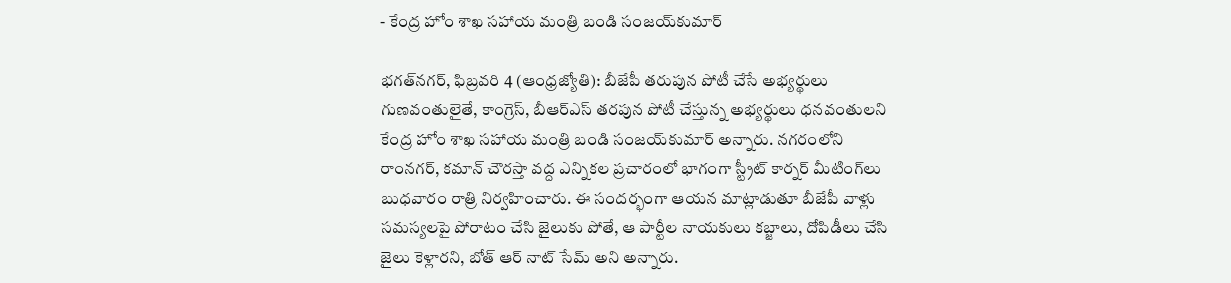- కేంద్ర హోం శాఖ సహాయ మంత్రి బండి సంజయ్‌కుమార్‌

భగత్‌నగర్‌, ఫిబ్రవరి 4 (ఆంధ్రజ్యోతి): బీజేపీ తరుపున పోటీ చేసే అభ్యర్థులు గుణవంతులైతే, కాంగ్రెస్‌, బీఆర్‌ఎస్‌ తరపున పోటీ చేస్తున్న అభ్యర్థులు ధనవంతులని కేంద్ర హోం శాఖ సహాయ మంత్రి బండి సంజయ్‌కుమార్‌ అన్నారు. నగరంలోని రాంనగర్‌, కమాన్‌ చౌరస్తా వద్ద ఎన్నికల ప్రచారంలో భాగంగా స్ట్రీట్‌ కార్నర్‌ మీటింగ్‌లు బుధవారం రాత్రి నిర్వహించారు. ఈ సందర్భంగా ఆయన మాట్లాడుతూ బీజేపీ వాళ్లు సమస్యలపై పోరాటం చేసి జైలుకు పోతే, ఆ పార్టీల నాయకులు కబ్జాలు, దోపిడీలు చేసి జైలు కెళ్లారని, బోత్‌ ఆర్‌ నాట్‌ సేమ్‌ అని అన్నారు.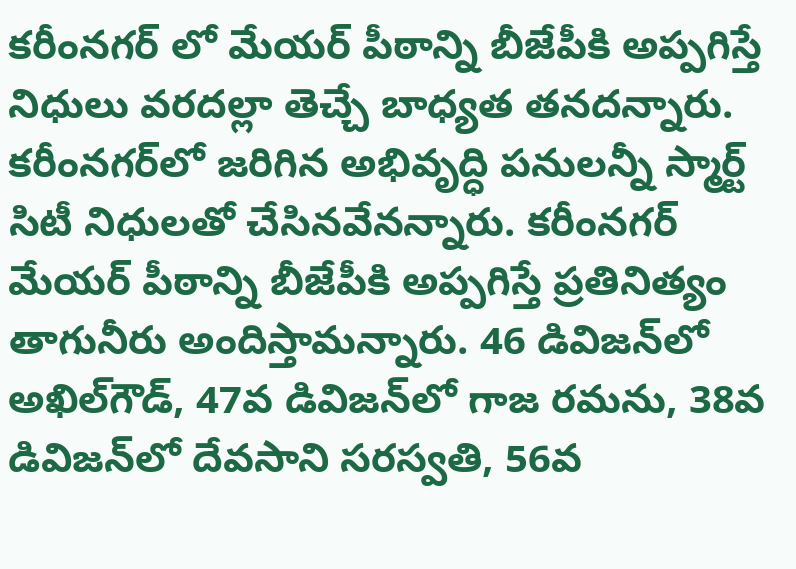కరీంనగర్‌ లో మేయర్‌ పీఠాన్ని బీజేపీకి అప్పగిస్తే నిధులు వరదల్లా తెచ్చే బాధ్యత తనదన్నారు. కరీంనగర్‌లో జరిగిన అభివృద్ధి పనులన్నీ స్మార్ట్‌ సిటీ నిధులతో చేసినవేనన్నారు. కరీంనగర్‌ మేయర్‌ పీఠాన్ని బీజేపీకి అప్పగిస్తే ప్రతినిత్యం తాగునీరు అందిస్తామన్నారు. 46 డివిజన్‌లో అఖిల్‌గౌడ్‌, 47వ డివిజన్‌లో గాజ రమను, 38వ డివిజన్‌లో దేవసాని సరస్వతి, 56వ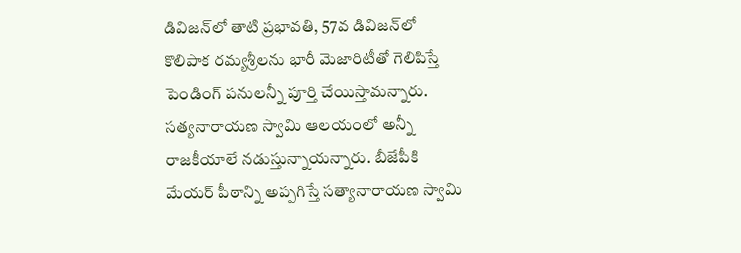డివిజన్‌లో తాటి ప్రభావతి, 57వ డివిజన్‌లో కొలిపాక రమ్యశ్రీలను భారీ మెజారిటీతో గెలిపిస్తే పెండింగ్‌ పనులన్నీ పూర్తి చేయిస్తామన్నారు. సత్యనారాయణ స్వామి ఆలయంలో అన్నీ రాజకీయాలే నడుస్తున్నాయన్నారు. బీజేపీకి మేయర్‌ పీఠాన్ని అప్పగిస్తే సత్యానారాయణ స్వామి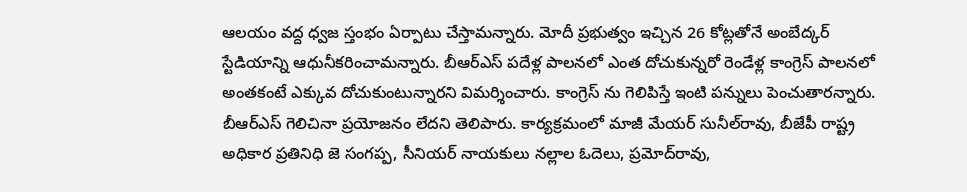ఆలయం వద్ద ధ్వజ స్తంభం ఏర్పాటు చేస్తామన్నారు. మోదీ ప్రభుత్వం ఇచ్చిన 26 కోట్లతోనే అంబేద్కర్‌ స్టేడియాన్ని ఆధునీకరించామన్నారు. బీఆర్‌ఎస్‌ పదేళ్ల పాలనలో ఎంత దోచుకున్నరో రెండేళ్ల కాంగ్రెస్‌ పాలనలో అంతకంటే ఎక్కువ దోచుకుంటున్నారని విమర్శించారు. కాంగ్రెస్‌ ను గెలిపిస్తే ఇంటి పన్నులు పెంచుతారన్నారు. బీఆర్‌ఎస్‌ గెలిచినా ప్రయోజనం లేదని తెలిపారు. కార్యక్రమంలో మాజీ మేయర్‌ సునీల్‌రావు, బీజేపీ రాష్ట్ర అధికార ప్రతినిధి జె సంగప్ప, సీనియర్‌ నాయకులు నల్లాల ఓదెలు, ప్రమోద్‌రావు,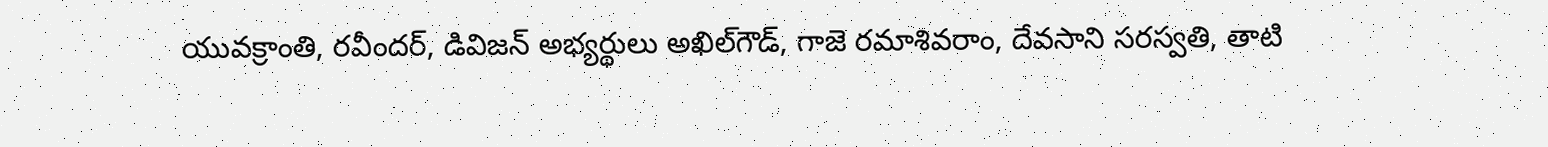యువక్రాంతి, రవీందర్‌, డివిజన్‌ అభ్యర్థులు అఖిల్‌గౌడ్‌, గాజె రమాశివరాం, దేవసాని సరస్వతి, తాటి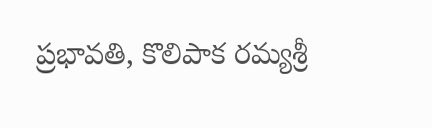ప్రభావతి, కొలిపాక రమ్యశ్రీ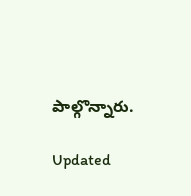పాల్గొన్నారు.

Updated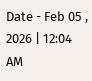Date - Feb 05 , 2026 | 12:04 AM